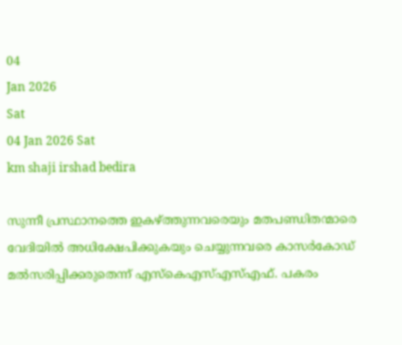04
Jan 2026
Sat
04 Jan 2026 Sat
km shaji irshad bedira

സുന്നീ പ്രസ്ഥാനത്തെ ഇകഴ്ത്തുന്നവരെയും മതപണ്ഡിതന്മാരെ വേദിയില്‍ അധിക്ഷേപിക്കുകയും ചെയ്യുന്നവരെ കാസര്‍കോഡ് മല്‍സരിപ്പിക്കരുതെന്ന് എസ്‌കെഎസ്എസ്എഫ്. പകരം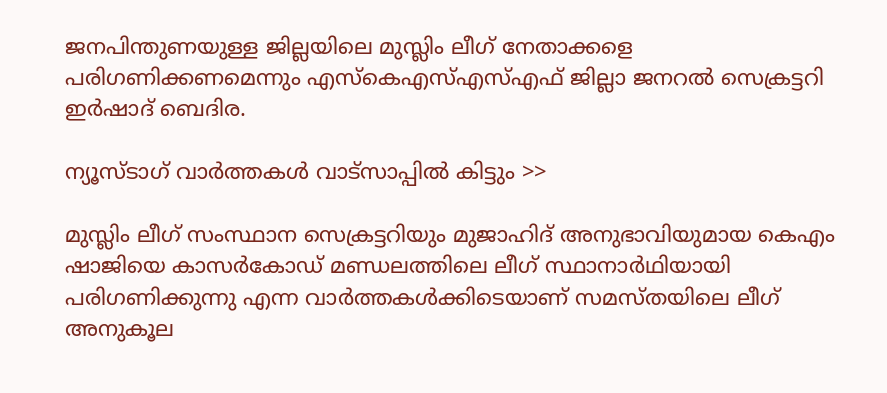ജനപിന്തുണയുള്ള ജില്ലയിലെ മുസ്ലിം ലീഗ് നേതാക്കളെ പരിഗണിക്കണമെന്നും എസ്‌കെഎസ്എസ്എഫ് ജില്ലാ ജനറല്‍ സെക്രട്ടറി ഇര്‍ഷാദ് ബെദിര.

ന്യൂസ്ടാഗ് വാര്‍ത്തകള്‍ വാട്‌സാപ്പില്‍ കിട്ടും >>

മുസ്ലിം ലീഗ് സംസ്ഥാന സെക്രട്ടറിയും മുജാഹിദ് അനുഭാവിയുമായ കെഎം ഷാജിയെ കാസര്‍കോഡ് മണ്ഡലത്തിലെ ലീഗ് സ്ഥാനാര്‍ഥിയായി പരിഗണിക്കുന്നു എന്ന വാര്‍ത്തകള്‍ക്കിടെയാണ് സമസ്തയിലെ ലീഗ് അനുകൂല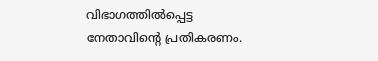വിഭാഗത്തില്‍പ്പെട്ട നേതാവിന്റെ പ്രതികരണം.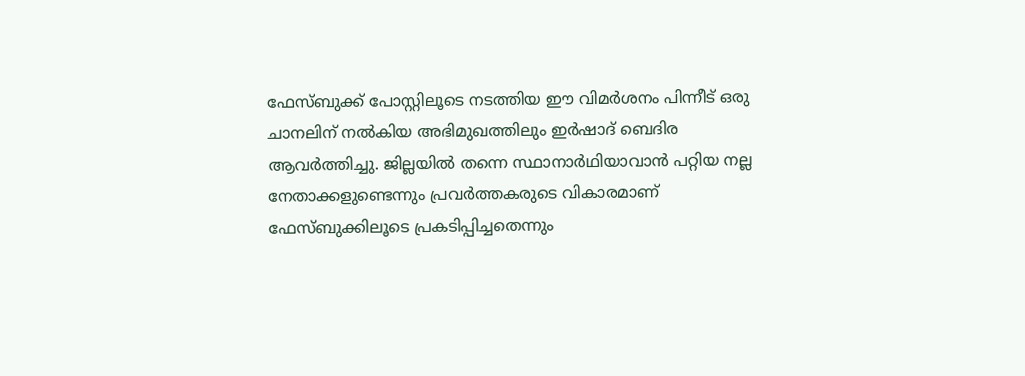ഫേസ്ബുക്ക് പോസ്റ്റിലൂടെ നടത്തിയ ഈ വിമര്‍ശനം പിന്നീട് ഒരു ചാനലിന് നല്‍കിയ അഭിമുഖത്തിലും ഇര്‍ഷാദ് ബെദിര ആവര്‍ത്തിച്ചു. ജില്ലയില്‍ തന്നെ സ്ഥാനാര്‍ഥിയാവാന്‍ പറ്റിയ നല്ല നേതാക്കളുണ്ടെന്നും പ്രവര്‍ത്തകരുടെ വികാരമാണ് ഫേസ്ബുക്കിലൂടെ പ്രകടിപ്പിച്ചതെന്നും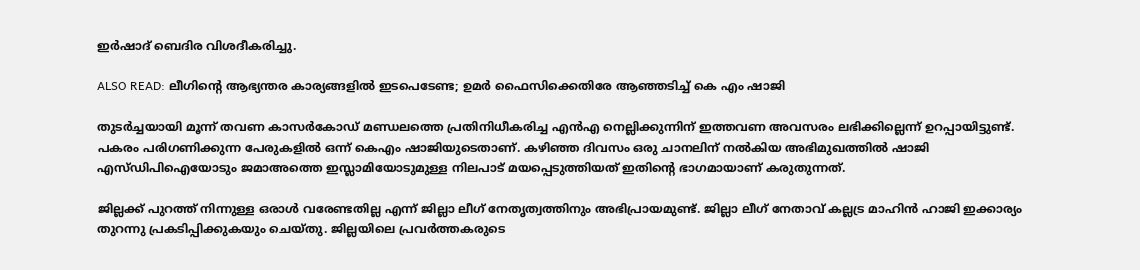ഇര്‍ഷാദ് ബെദിര വിശദീകരിച്ചു.

ALSO READ: ലീഗിന്റെ ആഭ്യന്തര കാര്യങ്ങളില്‍ ഇടപെടേണ്ട; ഉമര്‍ ഫൈസിക്കെതിരേ ആഞ്ഞടിച്ച് കെ എം ഷാജി

തുടര്‍ച്ചയായി മൂന്ന് തവണ കാസര്‍കോഡ് മണ്ഡലത്തെ പ്രതിനിധീകരിച്ച എന്‍എ നെല്ലിക്കുന്നിന് ഇത്തവണ അവസരം ലഭിക്കില്ലെന്ന് ഉറപ്പായിട്ടുണ്ട്. പകരം പരിഗണിക്കുന്ന പേരുകളില്‍ ഒന്ന് കെഎം ഷാജിയുടെതാണ്. കഴിഞ്ഞ ദിവസം ഒരു ചാനലിന് നല്‍കിയ അഭിമുഖത്തില്‍ ഷാജി എസ്ഡിപിഐയോടും ജമാഅത്തെ ഇസ്ലാമിയോടുമുള്ള നിലപാട് മയപ്പെടുത്തിയത് ഇതിന്റെ ഭാഗമായാണ് കരുതുന്നത്.

ജില്ലക്ക് പുറത്ത് നിന്നുള്ള ഒരാള്‍ വരേണ്ടതില്ല എന്ന് ജില്ലാ ലീഗ് നേതൃത്വത്തിനും അഭിപ്രായമുണ്ട്. ജില്ലാ ലീഗ് നേതാവ് കല്ലട്ര മാഹിന്‍ ഹാജി ഇക്കാര്യം തുറന്നു പ്രകടിപ്പിക്കുകയും ചെയ്തു. ജില്ലയിലെ പ്രവര്‍ത്തകരുടെ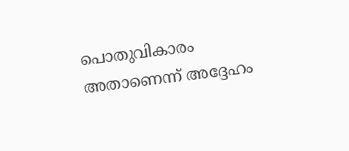പൊതുവികാരം അതാണെന്ന് അദ്ദേഹം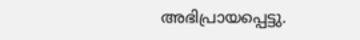അഭിപ്രായപ്പെട്ടു.